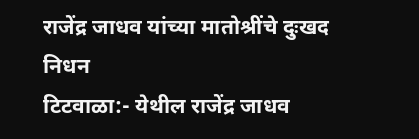राजेंद्र जाधव यांच्या मातोश्रींचे दुःखद निधन
टिटवाळा:- येथील राजेंद्र जाधव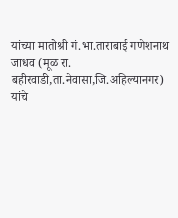यांच्या मातोश्री गं.भा.ताराबाई गणेशनाथ जाधव (मूळ रा. बहीरवाडी,ता.नेवासा,जि.अहिल्यानगर) यांचे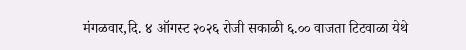मंगळवार,दि. ४ ऑगस्ट २०२६ रोजी सकाळी ६.०० वाजता टिटवाळा येथे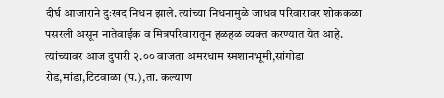दीर्घ आजाराने दुःखद निधन झाले. त्यांच्या निधनामुळे जाधव परिवारावर शोककळा पसरली असून नातेवाईक व मित्रपरिवारातून हळहळ व्यक्त करण्यात येत आहे. त्यांच्यावर आज दुपारी २.०० वाजता अमरधाम स्मशानभूमी,सांगोडा रोड,मांडा,टिटवाळा (प.),ता. कल्याण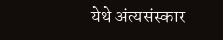येथे अंत्यसंस्कार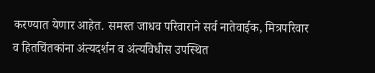करण्यात येणार आहेत. समस्त जाधव परिवाराने सर्व नातेवाईक, मित्रपरिवार व हितचिंतकांना अंत्यदर्शन व अंत्यविधीस उपस्थित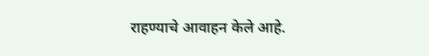राहण्याचे आवाहन केले आहे.